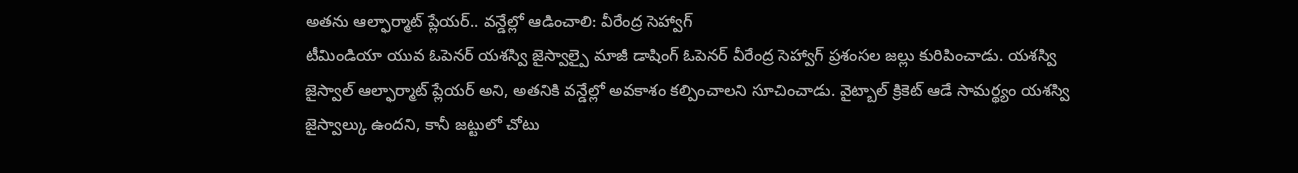అతను ఆల్ఫార్మాట్ ప్లేయర్.. వన్డేల్లో ఆడించాలి: వీరేంద్ర సెహ్వాగ్
టీమిండియా యువ ఓపెనర్ యశస్వి జైస్వాల్పై మాజీ డాషింగ్ ఓపెనర్ వీరేంద్ర సెహ్వాగ్ ప్రశంసల జల్లు కురిపించాడు. యశస్వి జైస్వాల్ ఆల్ఫార్మాట్ ప్లేయర్ అని, అతనికి వన్డేల్లో అవకాశం కల్పించాలని సూచించాడు. వైట్బాల్ క్రికెట్ ఆడే సామర్థ్యం యశస్వి జైస్వాల్కు ఉందని, కానీ జట్టులో చోటు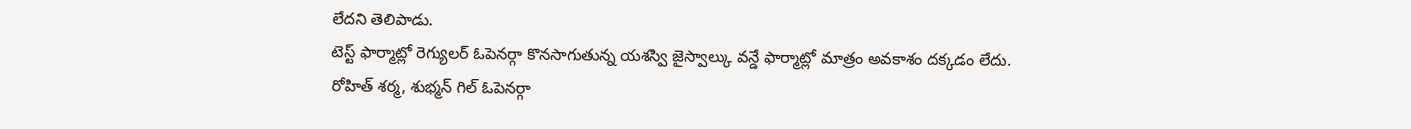లేదని తెలిపాడు.
టెస్ట్ ఫార్మాట్లో రెగ్యులర్ ఓపెనర్గా కొనసాగుతున్న యశస్వి జైస్వాల్కు వన్డే ఫార్మాట్లో మాత్రం అవకాశం దక్కడం లేదు. రోహిత్ శర్మ, శుభ్మన్ గిల్ ఓపెనర్గా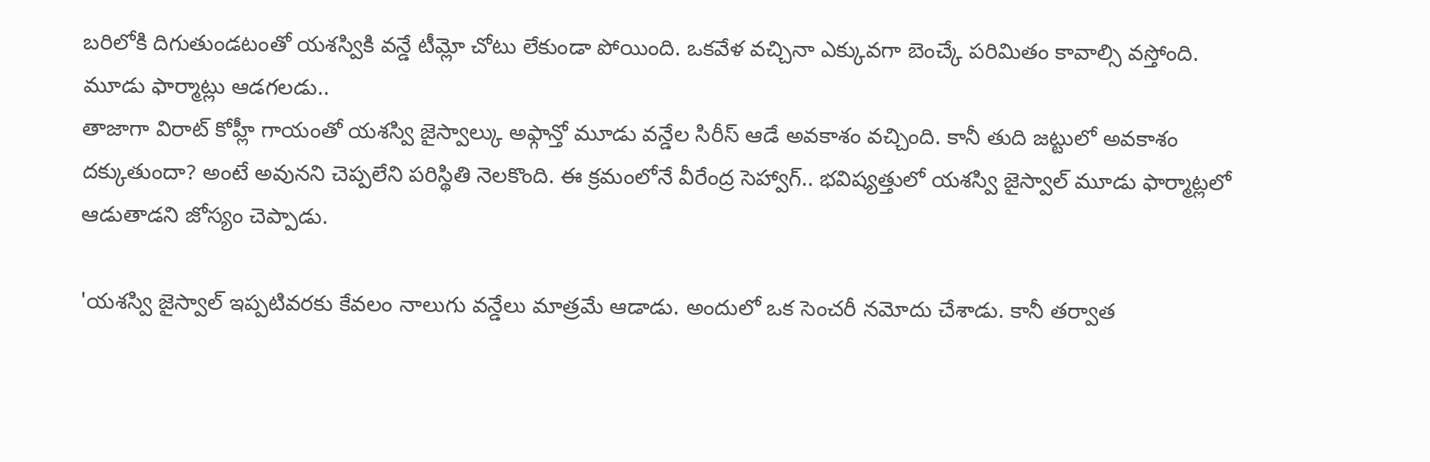బరిలోకి దిగుతుండటంతో యశస్వికి వన్డే టీమ్లో చోటు లేకుండా పోయింది. ఒకవేళ వచ్చినా ఎక్కువగా బెంచ్కే పరిమితం కావాల్సి వస్తోంది.
మూడు ఫార్మాట్లు ఆడగలడు..
తాజాగా విరాట్ కోహ్లీ గాయంతో యశస్వి జైస్వాల్కు అఫ్గాన్తో మూడు వన్డేల సిరీస్ ఆడే అవకాశం వచ్చింది. కానీ తుది జట్టులో అవకాశం దక్కుతుందా? అంటే అవునని చెప్పలేని పరిస్థితి నెలకొంది. ఈ క్రమంలోనే వీరేంద్ర సెహ్వాగ్.. భవిష్యత్తులో యశస్వి జైస్వాల్ మూడు ఫార్మాట్లలో ఆడుతాడని జోస్యం చెప్పాడు.

'యశస్వి జైస్వాల్ ఇప్పటివరకు కేవలం నాలుగు వన్డేలు మాత్రమే ఆడాడు. అందులో ఒక సెంచరీ నమోదు చేశాడు. కానీ తర్వాత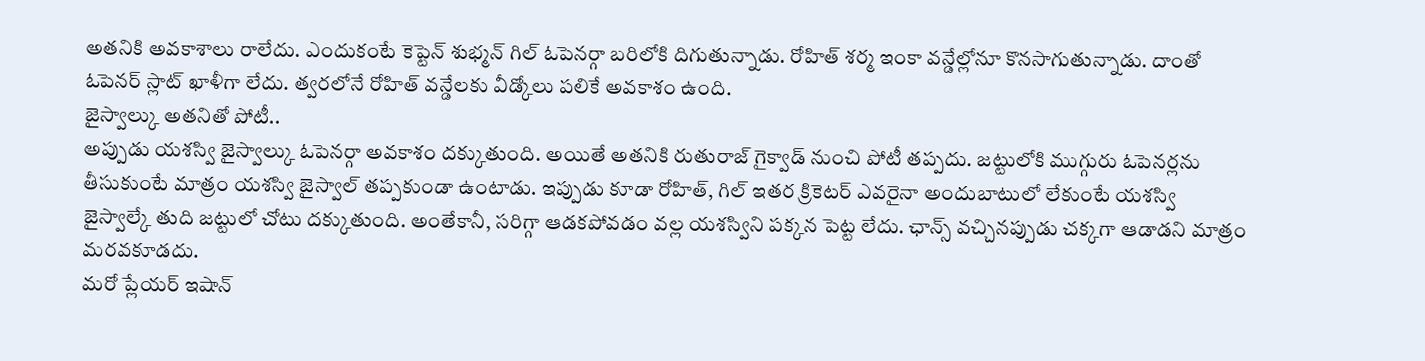అతనికి అవకాశాలు రాలేదు. ఎందుకంటే కెప్టెన్ శుభ్మన్ గిల్ ఓపెనర్గా బరిలోకి దిగుతున్నాడు. రోహిత్ శర్మ ఇంకా వన్డేల్లోనూ కొనసాగుతున్నాడు. దాంతో ఓపెనర్ స్లాట్ ఖాళీగా లేదు. త్వరలోనే రోహిత్ వన్డేలకు వీడ్కోలు పలికే అవకాశం ఉంది.
జైస్వాల్కు అతనితో పోటీ..
అప్పుడు యశస్వి జైస్వాల్కు ఓపెనర్గా అవకాశం దక్కుతుంది. అయితే అతనికి రుతురాజ్ గైక్వాడ్ నుంచి పోటీ తప్పదు. జట్టులోకి ముగ్గురు ఓపెనర్లను తీసుకుంటే మాత్రం యశస్వి జైస్వాల్ తప్పకుండా ఉంటాడు. ఇప్పుడు కూడా రోహిత్, గిల్ ఇతర క్రికెటర్ ఎవరైనా అందుబాటులో లేకుంటే యశస్వి జైస్వాల్కే తుది జట్టులో చోటు దక్కుతుంది. అంతేకానీ, సరిగ్గా ఆడకపోవడం వల్ల యశస్విని పక్కన పెట్ట లేదు. ఛాన్స్ వచ్చినప్పుడు చక్కగా ఆడాడని మాత్రం మరవకూడదు.
మరో ప్లేయర్ ఇషాన్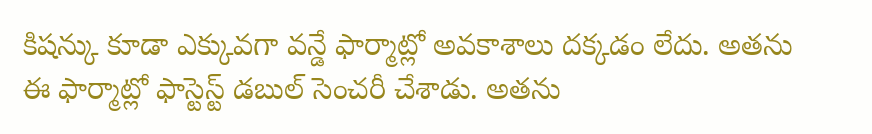కిషన్కు కూడా ఎక్కువగా వన్డే ఫార్మాట్లో అవకాశాలు దక్కడం లేదు. అతను ఈ ఫార్మాట్లో ఫాస్టెస్ట్ డబుల్ సెంచరీ చేశాడు. అతను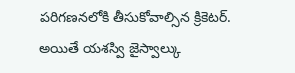పరిగణనలోకి తీసుకోవాల్సిన క్రికెటర్. అయితే యశస్వి జైస్వాల్కు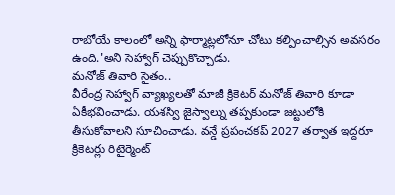రాబోయే కాలంలో అన్ని ఫార్మాట్లలోనూ చోటు కల్పించాల్సిన అవసరం ఉంది.'అని సెహ్వాగ్ చెప్పుకొచ్చాడు.
మనోజ్ తివారి సైతం..
వీరేంద్ర సెహ్వాగ్ వ్యాఖ్యలతో మాజీ క్రికెటర్ మనోజ్ తివారి కూడా ఏకీభవించాడు. యశస్వి జైస్వాల్ను తప్పకుండా జట్టులోకి తీసుకోవాలని సూచించాడు. వన్డే ప్రపంచకప్ 2027 తర్వాత ఇద్దరూ క్రికెటర్లు రిటైర్మెంట్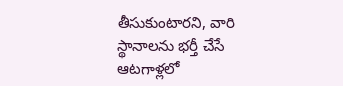తీసుకుంటారని, వారి స్థానాలను భర్తీ చేసే ఆటగాళ్లలో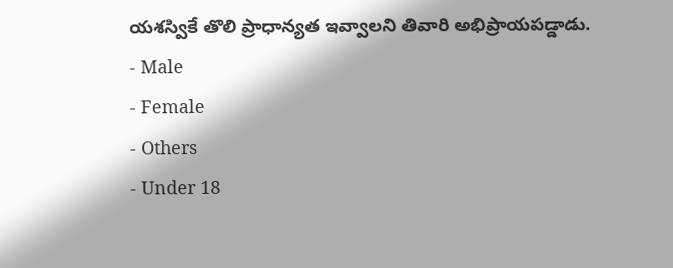యశస్వికే తొలి ప్రాధాన్యత ఇవ్వాలని తివారి అభిప్రాయపడ్డాడు.
- Male
- Female
- Others
- Under 18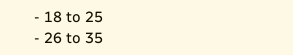- 18 to 25
- 26 to 35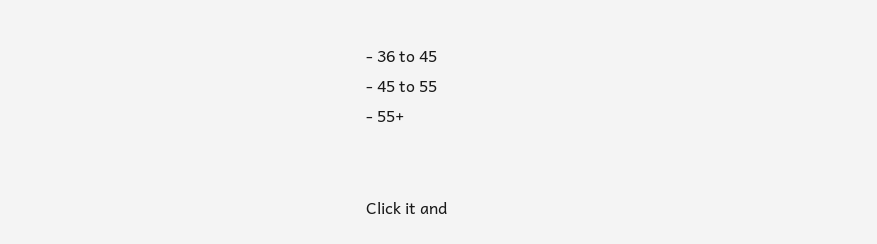- 36 to 45
- 45 to 55
- 55+


Click it and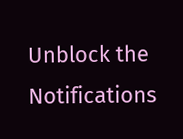Unblock the Notifications